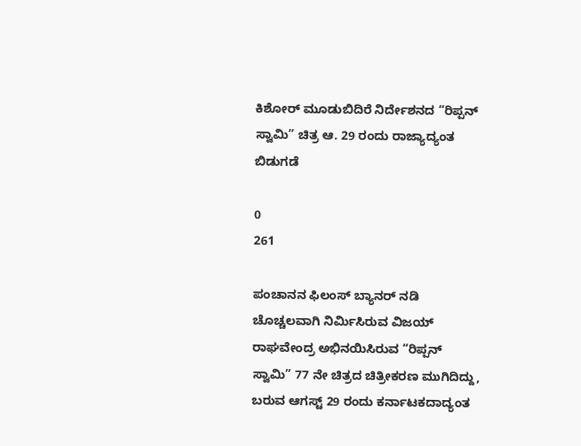ಕಿಶೋರ್ ಮೂಡುಬಿದಿರೆ ನಿರ್ದೇಶನದ “ರಿಪ್ಪನ್ ಸ್ವಾಮಿ” ಚಿತ್ರ ಆ. 29 ರಂದು ರಾಜ್ಯಾದ್ಯಂತ ಬಿಡುಗಡೆ

0
261

ಪಂಚಾನನ ಫಿಲಂಸ್ ಬ್ಯಾನರ್‌ ನಡಿ ಚೊಚ್ಚಲವಾಗಿ ನಿರ್ಮಿಸಿರುವ ವಿಜಯ್ ರಾಘವೇಂದ್ರ ಅಭಿನಯಿಸಿರುವ “ರಿಪ್ಪನ್ ಸ್ವಾಮಿ” 77 ನೇ ಚಿತ್ರದ ಚಿತ್ರೀಕರಣ ಮುಗಿದಿದ್ದು, ಬರುವ ಆಗಸ್ಟ್ 29 ರಂದು ಕರ್ನಾಟಕದಾದ್ಯಂತ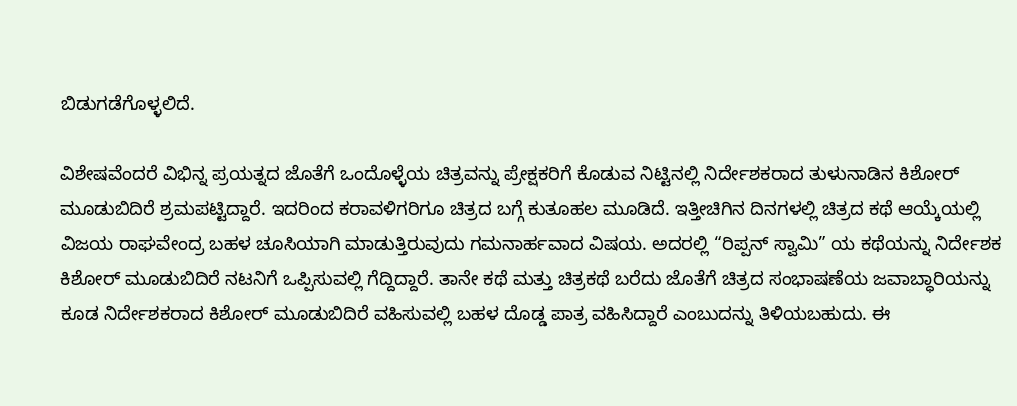ಬಿಡುಗಡೆಗೊಳ್ಳಲಿದೆ.

ವಿಶೇಷವೆಂದರೆ ವಿಭಿನ್ನ ಪ್ರಯತ್ನದ ಜೊತೆಗೆ ಒಂದೊಳ್ಳೆಯ ಚಿತ್ರವನ್ನು ಪ್ರೇಕ್ಷಕರಿಗೆ ಕೊಡುವ ನಿಟ್ಟಿನಲ್ಲಿ ನಿರ್ದೇಶಕರಾದ ತುಳುನಾಡಿನ ಕಿಶೋರ್ ಮೂಡುಬಿದಿರೆ ಶ್ರಮಪಟ್ಟಿದ್ದಾರೆ. ಇದರಿಂದ ಕರಾವಳಿಗರಿಗೂ ಚಿತ್ರದ ಬಗ್ಗೆ ಕುತೂಹಲ ಮೂಡಿದೆ. ಇತ್ತೀಚಿಗಿನ ದಿನಗಳಲ್ಲಿ ಚಿತ್ರದ ಕಥೆ ಆಯ್ಕೆಯಲ್ಲಿ ವಿಜಯ ರಾಘವೇಂದ್ರ ಬಹಳ ಚೂಸಿಯಾಗಿ ಮಾಡುತ್ತಿರುವುದು ಗಮನಾರ್ಹವಾದ ವಿಷಯ. ಅದರಲ್ಲಿ “ರಿಪ್ಪನ್ ಸ್ವಾಮಿ” ಯ ಕಥೆಯನ್ನು ನಿರ್ದೇಶಕ ಕಿಶೋರ್ ಮೂಡುಬಿದಿರೆ ನಟನಿಗೆ ಒಪ್ಪಿಸುವಲ್ಲಿ ಗೆದ್ದಿದ್ದಾರೆ. ತಾನೇ ಕಥೆ ಮತ್ತು ಚಿತ್ರಕಥೆ ಬರೆದು ಜೊತೆಗೆ ಚಿತ್ರದ ಸಂಭಾಷಣೆಯ ಜವಾಬ್ಧಾರಿಯನ್ನು ಕೂಡ ನಿರ್ದೇಶಕರಾದ ಕಿಶೋರ್ ಮೂಡುಬಿದಿರೆ ವಹಿಸುವಲ್ಲಿ ಬಹಳ ದೊಡ್ಡ ಪಾತ್ರ ವಹಿಸಿದ್ದಾರೆ ಎಂಬುದನ್ನು ತಿಳಿಯಬಹುದು. ಈ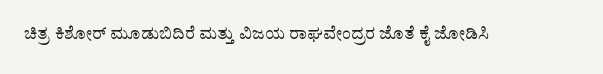ಚಿತ್ರ ಕಿಶೋರ್ ಮೂಡುಬಿದಿರೆ ಮತ್ತು ವಿಜಯ ರಾಘವೇಂದ್ರರ ಜೊತೆ ಕೈ ಜೋಡಿಸಿ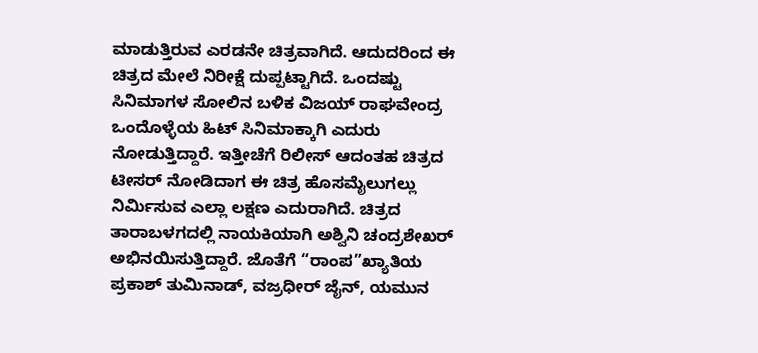ಮಾಡುತ್ತಿರುವ ಎರಡನೇ ಚಿತ್ರವಾಗಿದೆ. ಆದುದರಿಂದ ಈ ಚಿತ್ರದ ಮೇಲೆ ನಿರೀಕ್ಷೆ ದುಪ್ಪಟ್ಟಾಗಿದೆ. ಒಂದಷ್ಟು ಸಿನಿಮಾಗಳ ಸೋಲಿನ ಬಳಿಕ ವಿಜಯ್ ರಾಘವೇಂದ್ರ ಒಂದೊಳ್ಳೆಯ ಹಿಟ್ ಸಿನಿಮಾಕ್ಕಾಗಿ ಎದುರು ನೋಡುತ್ತಿದ್ದಾರೆ. ಇತ್ತೀಚೆಗೆ ರಿಲೀಸ್ ಆದಂತಹ ಚಿತ್ರದ ಟೀಸರ್ ನೋಡಿದಾಗ ಈ ಚಿತ್ರ ಹೊಸಮೈಲುಗಲ್ಲು ನಿರ್ಮಿಸುವ ಎಲ್ಲಾ ಲಕ್ಷಣ ಎದುರಾಗಿದೆ. ಚಿತ್ರದ ತಾರಾಬಳಗದಲ್ಲಿ ನಾಯಕಿಯಾಗಿ ಅಶ್ವಿನಿ ಚಂದ್ರಶೇಖರ್ ಅಭಿನಯಿಸುತ್ತಿದ್ದಾರೆ. ಜೊತೆಗೆ “ರಾಂಪ”ಖ್ಯಾತಿಯ ಪ್ರಕಾಶ್ ತುಮಿನಾಡ್, ವಜ್ರಧೀರ್ ಜೈನ್, ಯಮುನ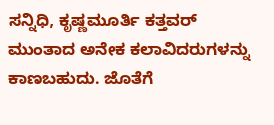ಸನ್ನಿಧಿ, ಕೃಷ್ಣಮೂರ್ತಿ ಕತ್ತವರ್ ಮುಂತಾದ ಅನೇಕ ಕಲಾವಿದರುಗಳನ್ನು ಕಾಣಬಹುದು. ಜೊತೆಗೆ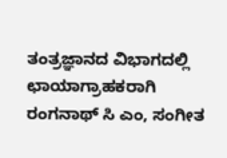ತಂತ್ರಜ್ಞಾನದ ವಿಭಾಗದಲ್ಲಿ ಛಾಯಾಗ್ರಾಹಕರಾಗಿ ರಂಗನಾಥ್ ಸಿ ಎಂ, ಸಂಗೀತ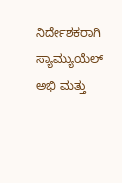ನಿರ್ದೇಶಕರಾಗಿ ಸ್ಯಾಮ್ಯುಯೆಲ್ ಅಭಿ ಮತ್ತು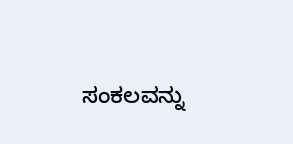ಸಂಕಲವನ್ನು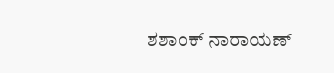ಶಶಾಂಕ್ ನಾರಾಯಣ್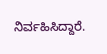ನಿರ್ವಹಿಸಿದ್ದಾರೆ.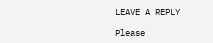LEAVE A REPLY

Please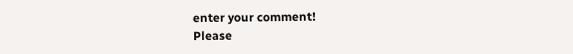enter your comment!
Please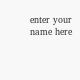enter your name here